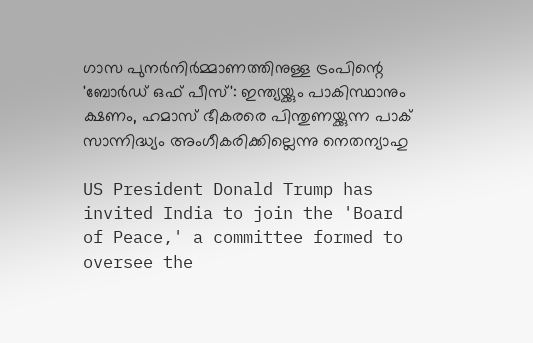ഗാസ പുനര്‍നിര്‍മ്മാണത്തിനുള്ള ട്രംപിന്റെ 'ബോര്‍ഡ് ഒഫ് പീസ്': ഇന്ത്യയ്ക്കും പാകിസ്ഥാനും ക്ഷണം, ഹമാസ് ഭീകരരെ പിന്തുണയ്ക്കുന്ന പാക് സാന്നിദ്ധ്യം അംഗീകരിക്കില്ലെന്നു നെതന്യാഹു

US President Donald Trump has invited India to join the 'Board of Peace,' a committee formed to oversee the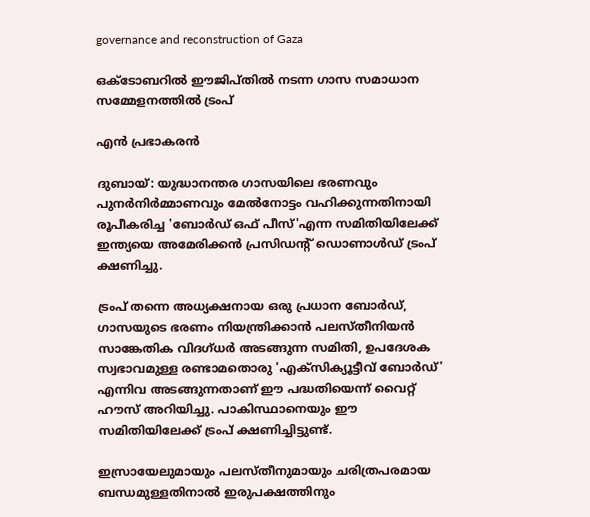governance and reconstruction of Gaza

ഒക്ടോബറില്‍ ഈജിപ്തില്‍ നടന്ന ഗാസ സമാധാന സമ്മേളനത്തില്‍ ട്രംപ്

എന്‍ പ്രഭാകരന്‍

ദുബായ്: യുദ്ധാനന്തര ഗാസയിലെ ഭരണവും പുനര്‍നിര്‍മ്മാണവും മേല്‍നോട്ടം വഹിക്കുന്നതിനായി രൂപീകരിച്ച 'ബോര്‍ഡ് ഒഫ് പീസ്'എന്ന സമിതിയിലേക്ക് ഇന്ത്യയെ അമേരിക്കന്‍ പ്രസിഡന്റ് ഡൊണാള്‍ഡ് ട്രംപ് ക്ഷണിച്ചു.

ട്രംപ് തന്നെ അധ്യക്ഷനായ ഒരു പ്രധാന ബോര്‍ഡ്, ഗാസയുടെ ഭരണം നിയന്ത്രിക്കാന്‍ പലസ്തീനിയന്‍ സാങ്കേതിക വിദഗ്ധര്‍ അടങ്ങുന്ന സമിതി, ഉപദേശക സ്വഭാവമുള്ള രണ്ടാമതൊരു 'എക്‌സിക്യൂട്ടീവ് ബോര്‍ഡ്' എന്നിവ അടങ്ങുന്നതാണ് ഈ പദ്ധതിയെന്ന് വൈറ്റ് ഹൗസ് അറിയിച്ചു. പാകിസ്ഥാനെയും ഈ സമിതിയിലേക്ക് ട്രംപ് ക്ഷണിച്ചിട്ടുണ്ട്.

ഇസ്രായേലുമായും പലസ്തീനുമായും ചരിത്രപരമായ ബന്ധമുള്ളതിനാല്‍ ഇരുപക്ഷത്തിനും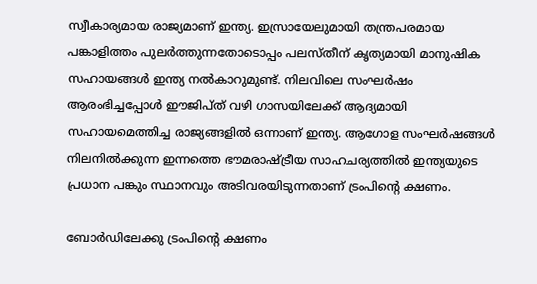സ്വീകാര്യമായ രാജ്യമാണ് ഇന്ത്യ. ഇസ്രായേലുമായി തന്ത്രപരമായ പങ്കാളിത്തം പുലര്‍ത്തുന്നതോടൊപ്പം പലസ്തീന് കൃത്യമായി മാനുഷിക സഹായങ്ങള്‍ ഇന്ത്യ നല്‍കാറുമുണ്ട്. നിലവിലെ സംഘര്‍ഷം ആരംഭിച്ചപ്പോള്‍ ഈജിപ്ത് വഴി ഗാസയിലേക്ക് ആദ്യമായി സഹായമെത്തിച്ച രാജ്യങ്ങളില്‍ ഒന്നാണ് ഇന്ത്യ. ആഗോള സംഘര്‍ഷങ്ങള്‍ നിലനില്‍ക്കുന്ന ഇന്നത്തെ ഭൗമരാഷ്ട്രീയ സാഹചര്യത്തില്‍ ഇന്ത്യയുടെ പ്രധാന പങ്കും സ്ഥാനവും അടിവരയിടുന്നതാണ് ട്രംപിന്റെ ക്ഷണം.

ബോര്‍ഡിലേക്കു ട്രംപിന്റെ ക്ഷണം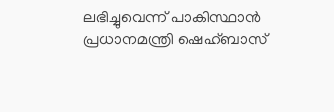ലഭിച്ചുവെന്ന് പാകിസ്ഥാന്‍ പ്രധാനമന്ത്രി ഷെഹ്ബാസ്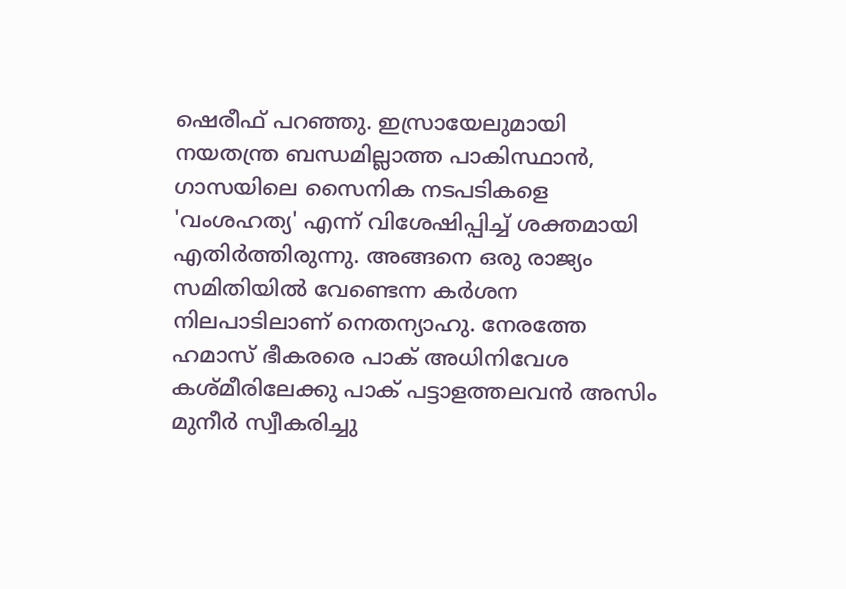ഷെരീഫ് പറഞ്ഞു. ഇസ്രായേലുമായി നയതന്ത്ര ബന്ധമില്ലാത്ത പാകിസ്ഥാന്‍, ഗാസയിലെ സൈനിക നടപടികളെ 'വംശഹത്യ' എന്ന് വിശേഷിപ്പിച്ച് ശക്തമായി എതിര്‍ത്തിരുന്നു. അങ്ങനെ ഒരു രാജ്യം സമിതിയില്‍ വേണ്ടെന്ന കര്‍ശന നിലപാടിലാണ് നെതന്യാഹു. നേരത്തേ ഹമാസ് ഭീകരരെ പാക് അധിനിവേശ കശ്മീരിലേക്കു പാക് പട്ടാളത്തലവന്‍ അസിം മുനീര്‍ സ്വീകരിച്ചു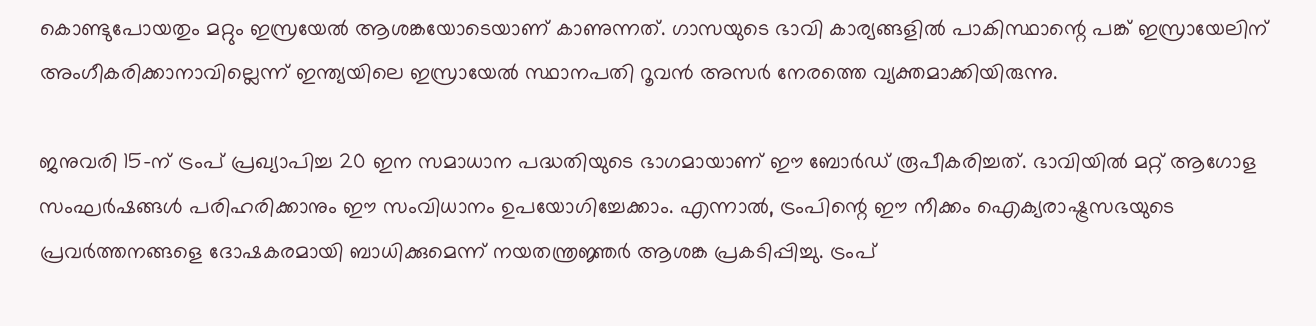കൊണ്ടുപോയതും മറ്റും ഇസ്രയേല്‍ ആശങ്കയോടെയാണ് കാണുന്നത്. ഗാസയുടെ ഭാവി കാര്യങ്ങളില്‍ പാകിസ്ഥാന്റെ പങ്ക് ഇസ്രായേലിന് അംഗീകരിക്കാനാവില്ലെന്ന് ഇന്ത്യയിലെ ഇസ്രായേല്‍ സ്ഥാനപതി റൂവന്‍ അസര്‍ നേരത്തെ വ്യക്തമാക്കിയിരുന്നു.

ജനുവരി 15-ന് ട്രംപ് പ്രഖ്യാപിച്ച 20 ഇന സമാധാന പദ്ധതിയുടെ ഭാഗമായാണ് ഈ ബോര്‍ഡ് രൂപീകരിച്ചത്. ഭാവിയില്‍ മറ്റ് ആഗോള സംഘര്‍ഷങ്ങള്‍ പരിഹരിക്കാനും ഈ സംവിധാനം ഉപയോഗിച്ചേക്കാം. എന്നാല്‍, ട്രംപിന്റെ ഈ നീക്കം ഐക്യരാഷ്ട്രസഭയുടെ പ്രവര്‍ത്തനങ്ങളെ ദോഷകരമായി ബാധിക്കുമെന്ന് നയതന്ത്രജ്ഞര്‍ ആശങ്ക പ്രകടിപ്പിച്ചു. ട്രംപ്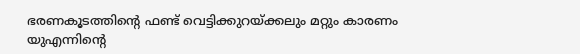ഭരണകൂടത്തിന്റെ ഫണ്ട് വെട്ടിക്കുറയ്ക്കലും മറ്റും കാരണം യുഎന്നിന്റെ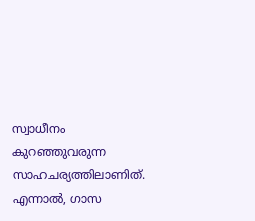സ്വാധീനം കുറഞ്ഞുവരുന്ന സാഹചര്യത്തിലാണിത്. എന്നാല്‍, ഗാസ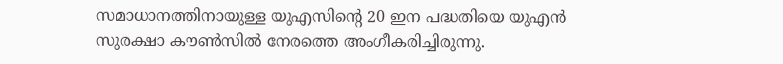സമാധാനത്തിനായുള്ള യുഎസിന്റെ 20 ഇന പദ്ധതിയെ യുഎന്‍ സുരക്ഷാ കൗണ്‍സില്‍ നേരത്തെ അംഗീകരിച്ചിരുന്നു.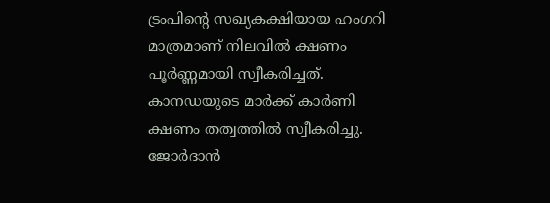ട്രംപിന്റെ സഖ്യകക്ഷിയായ ഹംഗറി മാത്രമാണ് നിലവില്‍ ക്ഷണം പൂര്‍ണ്ണമായി സ്വീകരിച്ചത്. കാനഡയുടെ മാര്‍ക്ക് കാര്‍ണി ക്ഷണം തത്വത്തില്‍ സ്വീകരിച്ചു. ജോര്‍ദാന്‍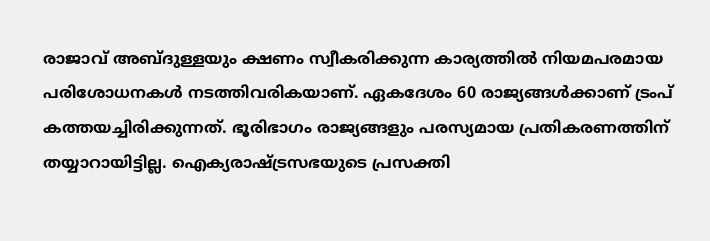രാജാവ് അബ്ദുള്ളയും ക്ഷണം സ്വീകരിക്കുന്ന കാര്യത്തില്‍ നിയമപരമായ പരിശോധനകള്‍ നടത്തിവരികയാണ്. ഏകദേശം 60 രാജ്യങ്ങള്‍ക്കാണ് ട്രംപ് കത്തയച്ചിരിക്കുന്നത്. ഭൂരിഭാഗം രാജ്യങ്ങളും പരസ്യമായ പ്രതികരണത്തിന് തയ്യാറായിട്ടില്ല. ഐക്യരാഷ്ട്രസഭയുടെ പ്രസക്തി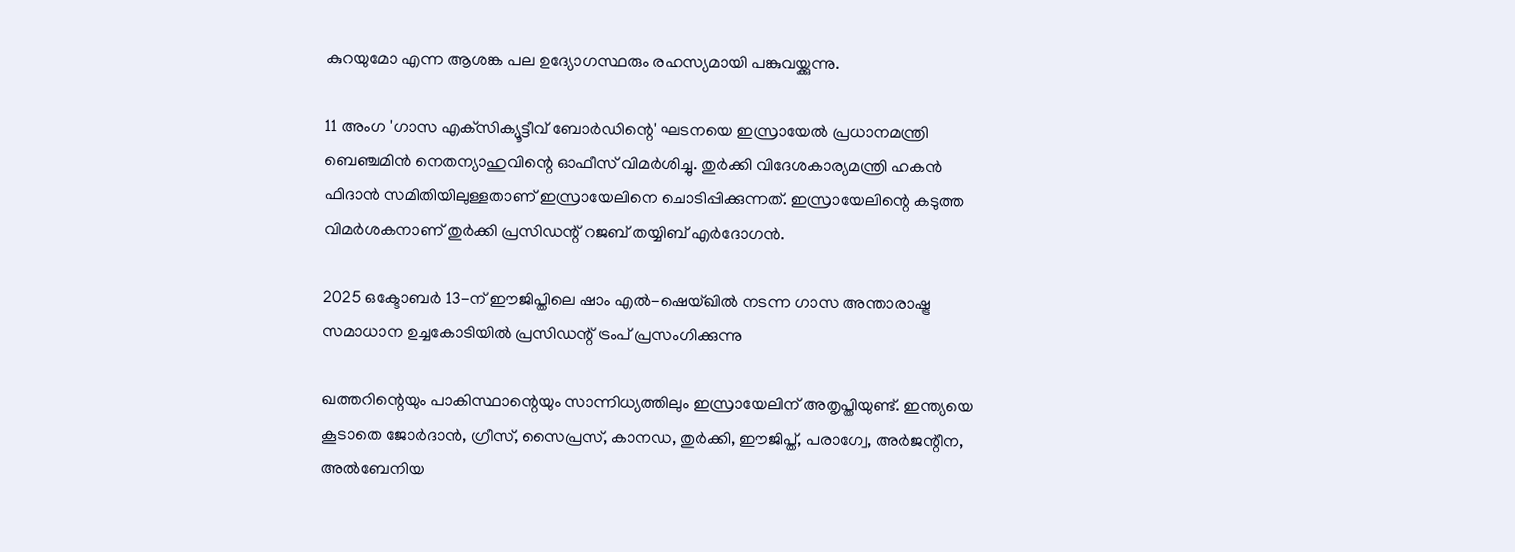കുറയുമോ എന്ന ആശങ്ക പല ഉദ്യോഗസ്ഥരും രഹസ്യമായി പങ്കുവയ്ക്കുന്നു.

11 അംഗ 'ഗാസ എക്‌സിക്യൂട്ടീവ് ബോര്‍ഡിന്റെ' ഘടനയെ ഇസ്രായേല്‍ പ്രധാനമന്ത്രി ബെഞ്ചമിന്‍ നെതന്യാഹുവിന്റെ ഓഫീസ് വിമര്‍ശിച്ചു. തുര്‍ക്കി വിദേശകാര്യമന്ത്രി ഹകന്‍ ഫിദാന്‍ സമിതിയിലുള്ളതാണ് ഇസ്രായേലിനെ ചൊടിപ്പിക്കുന്നത്. ഇസ്രായേലിന്റെ കടുത്ത വിമര്‍ശകനാണ് തുര്‍ക്കി പ്രസിഡന്റ് റജബ് തയ്യിബ് എര്‍ദോഗന്‍.

2025 ഒക്ടോബര്‍ 13-ന് ഈജിപ്തിലെ ഷാം എല്‍-ഷെയ്ഖില്‍ നടന്ന ഗാസ അന്താരാഷ്ട്ര സമാധാന ഉച്ചകോടിയില്‍ പ്രസിഡന്റ് ട്രംപ് പ്രസംഗിക്കുന്നു

ഖത്തറിന്റെയും പാകിസ്ഥാന്റെയും സാന്നിധ്യത്തിലും ഇസ്രായേലിന് അതൃപ്തിയുണ്ട്. ഇന്ത്യയെ കൂടാതെ ജോര്‍ദാന്‍, ഗ്രീസ്, സൈപ്രസ്, കാനഡ, തുര്‍ക്കി, ഈജിപ്ത്, പരാഗ്വേ, അര്‍ജന്റീന, അല്‍ബേനിയ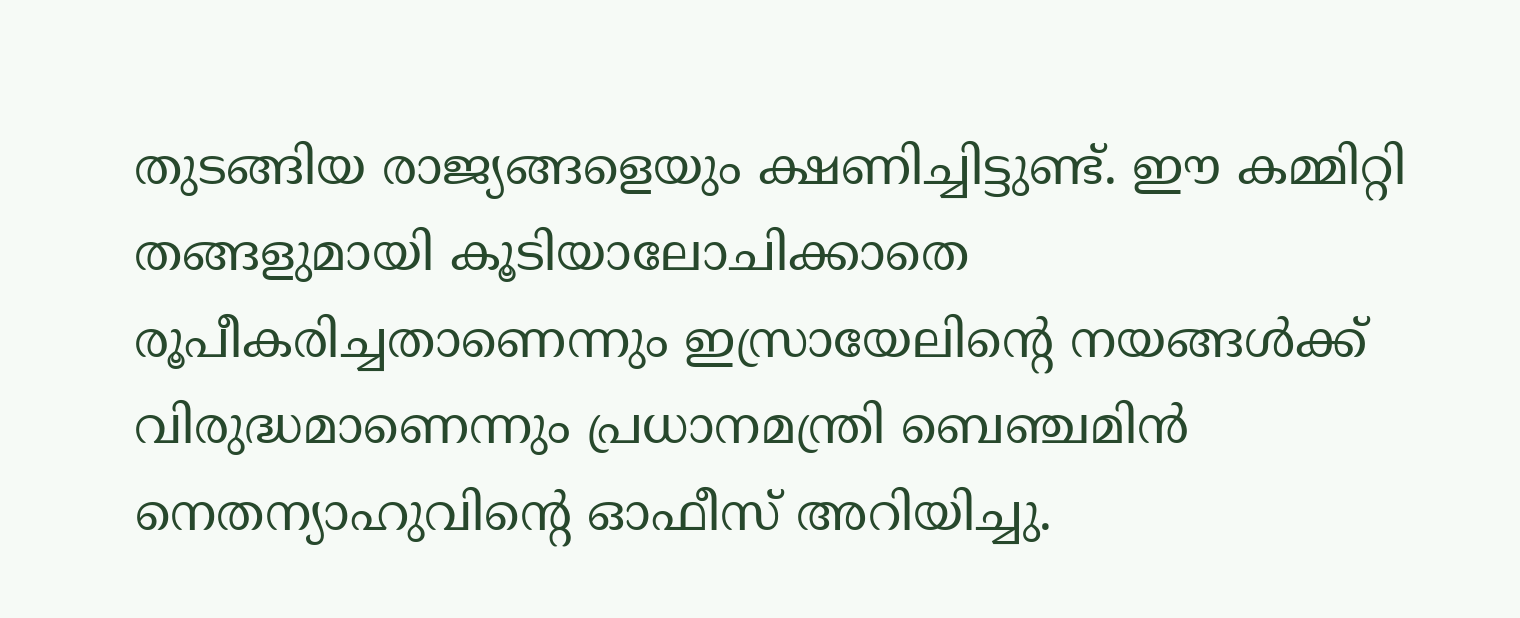തുടങ്ങിയ രാജ്യങ്ങളെയും ക്ഷണിച്ചിട്ടുണ്ട്. ഈ കമ്മിറ്റി തങ്ങളുമായി കൂടിയാലോചിക്കാതെ രൂപീകരിച്ചതാണെന്നും ഇസ്രായേലിന്റെ നയങ്ങള്‍ക്ക് വിരുദ്ധമാണെന്നും പ്രധാനമന്ത്രി ബെഞ്ചമിന്‍ നെതന്യാഹുവിന്റെ ഓഫീസ് അറിയിച്ചു.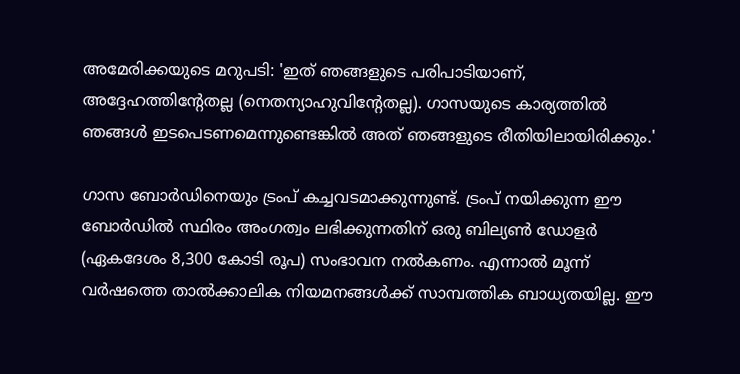അമേരിക്കയുടെ മറുപടി: 'ഇത് ഞങ്ങളുടെ പരിപാടിയാണ്, അദ്ദേഹത്തിന്റേതല്ല (നെതന്യാഹുവിന്റേതല്ല). ഗാസയുടെ കാര്യത്തില്‍ ഞങ്ങള്‍ ഇടപെടണമെന്നുണ്ടെങ്കില്‍ അത് ഞങ്ങളുടെ രീതിയിലായിരിക്കും.'

ഗാസ ബോര്‍ഡിനെയും ട്രംപ് കച്ചവടമാക്കുന്നുണ്ട്. ട്രംപ് നയിക്കുന്ന ഈ ബോര്‍ഡില്‍ സ്ഥിരം അംഗത്വം ലഭിക്കുന്നതിന് ഒരു ബില്യണ്‍ ഡോളര്‍ (ഏകദേശം 8,300 കോടി രൂപ) സംഭാവന നല്‍കണം. എന്നാല്‍ മൂന്ന് വര്‍ഷത്തെ താല്‍ക്കാലിക നിയമനങ്ങള്‍ക്ക് സാമ്പത്തിക ബാധ്യതയില്ല. ഈ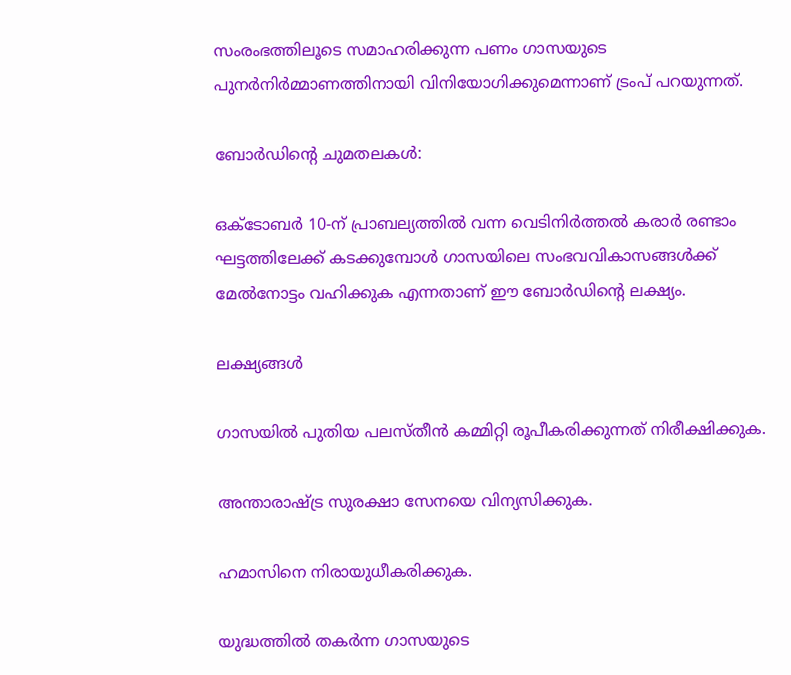സംരംഭത്തിലൂടെ സമാഹരിക്കുന്ന പണം ഗാസയുടെ പുനര്‍നിര്‍മ്മാണത്തിനായി വിനിയോഗിക്കുമെന്നാണ് ട്രംപ് പറയുന്നത്.

ബോര്‍ഡിന്റെ ചുമതലകള്‍:

ഒക്ടോബര്‍ 10-ന് പ്രാബല്യത്തില്‍ വന്ന വെടിനിര്‍ത്തല്‍ കരാര്‍ രണ്ടാം ഘട്ടത്തിലേക്ക് കടക്കുമ്പോള്‍ ഗാസയിലെ സംഭവവികാസങ്ങള്‍ക്ക് മേല്‍നോട്ടം വഹിക്കുക എന്നതാണ് ഈ ബോര്‍ഡിന്റെ ലക്ഷ്യം.

ലക്ഷ്യങ്ങള്‍

ഗാസയില്‍ പുതിയ പലസ്തീന്‍ കമ്മിറ്റി രൂപീകരിക്കുന്നത് നിരീക്ഷിക്കുക.

അന്താരാഷ്ട്ര സുരക്ഷാ സേനയെ വിന്യസിക്കുക.

ഹമാസിനെ നിരായുധീകരിക്കുക.

യുദ്ധത്തില്‍ തകര്‍ന്ന ഗാസയുടെ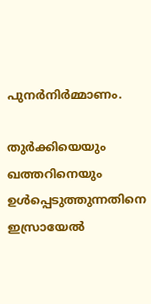പുനര്‍നിര്‍മ്മാണം.

തുര്‍ക്കിയെയും ഖത്തറിനെയും ഉള്‍പ്പെടുത്തുന്നതിനെ ഇസ്രായേല്‍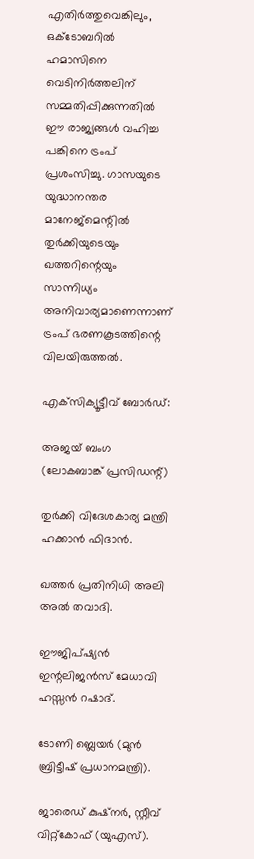എതിര്‍ത്തുവെങ്കിലും, ഒക്ടോബറില്‍ ഹമാസിനെ വെടിനിര്‍ത്തലിന് സമ്മതിപ്പിക്കുന്നതില്‍ ഈ രാജ്യങ്ങള്‍ വഹിച്ച പങ്കിനെ ട്രംപ് പ്രശംസിച്ചു. ഗാസയുടെ യുദ്ധാനന്തര മാനേജ്മെന്റില്‍ തുര്‍ക്കിയുടെയും ഖത്തറിന്റെയും സാന്നിധ്യം അനിവാര്യമാണെന്നാണ് ട്രംപ് ഭരണകൂടത്തിന്റെ വിലയിരുത്തല്‍.

എക്‌സിക്യൂട്ടീവ് ബോര്‍ഡ്:

അജയ് ബംഗ (ലോകബാങ്ക് പ്രസിഡന്റ്)

തുര്‍ക്കി വിദേശകാര്യ മന്ത്രി ഹക്കാന്‍ ഫിദാന്‍.

ഖത്തര്‍ പ്രതിനിധി അലി അല്‍ തവാദി.

ഈജിപ്ഷ്യന്‍ ഇന്റലിജന്‍സ് മേധാവി ഹസ്സന്‍ റഷാദ്.

ടോണി ബ്ലെയര്‍ (മുന്‍ ബ്രിട്ടീഷ് പ്രധാനമന്ത്രി).

ജാരെഡ് കുഷ്‌നര്‍, സ്റ്റീവ് വിറ്റ്കോഫ് (യുഎസ്).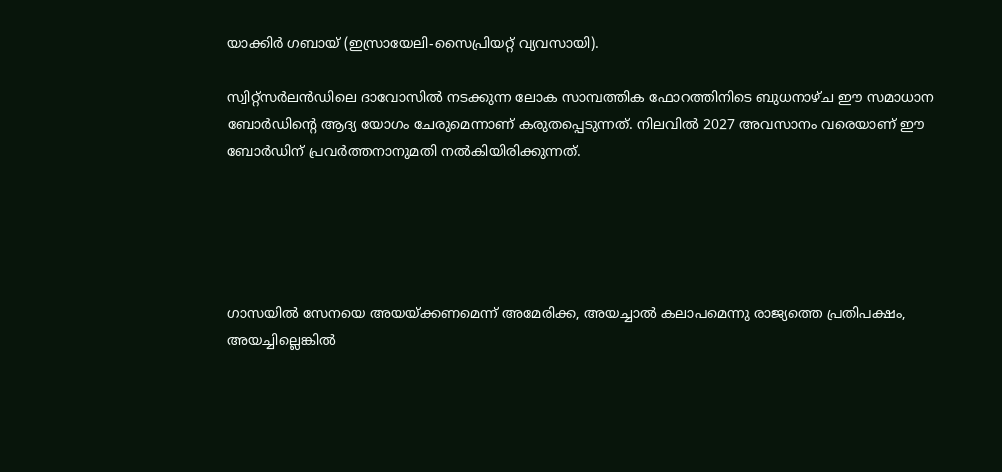യാക്കിര്‍ ഗബായ് (ഇസ്രായേലി-സൈപ്രിയറ്റ് വ്യവസായി).

സ്വിറ്റ്സര്‍ലന്‍ഡിലെ ദാവോസില്‍ നടക്കുന്ന ലോക സാമ്പത്തിക ഫോറത്തിനിടെ ബുധനാഴ്ച ഈ സമാധാന ബോര്‍ഡിന്റെ ആദ്യ യോഗം ചേരുമെന്നാണ് കരുതപ്പെടുന്നത്. നിലവില്‍ 2027 അവസാനം വരെയാണ് ഈ ബോര്‍ഡിന് പ്രവര്‍ത്തനാനുമതി നല്‍കിയിരിക്കുന്നത്.





ഗാസയില്‍ സേനയെ അയയ്ക്കണമെന്ന് അമേരിക്ക, അയച്ചാല്‍ കലാപമെന്നു രാജ്യത്തെ പ്രതിപക്ഷം, അയച്ചില്ലെങ്കില്‍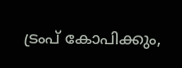ട്രംപ് കോപിക്കും,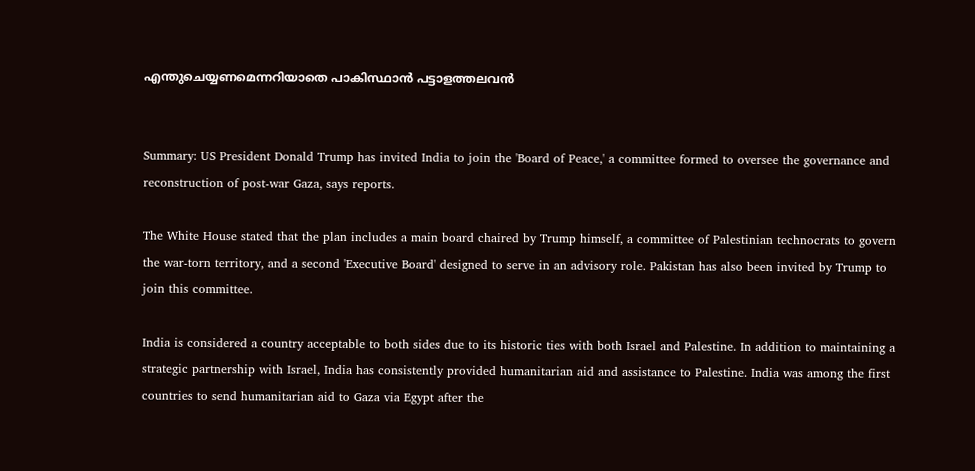എന്തുചെയ്യണമെന്നറിയാതെ പാകിസ്ഥാന്‍ പട്ടാളത്തലവന്‍


Summary: US President Donald Trump has invited India to join the 'Board of Peace,' a committee formed to oversee the governance and reconstruction of post-war Gaza, says reports.

The White House stated that the plan includes a main board chaired by Trump himself, a committee of Palestinian technocrats to govern the war-torn territory, and a second 'Executive Board' designed to serve in an advisory role. Pakistan has also been invited by Trump to join this committee.

India is considered a country acceptable to both sides due to its historic ties with both Israel and Palestine. In addition to maintaining a strategic partnership with Israel, India has consistently provided humanitarian aid and assistance to Palestine. India was among the first countries to send humanitarian aid to Gaza via Egypt after the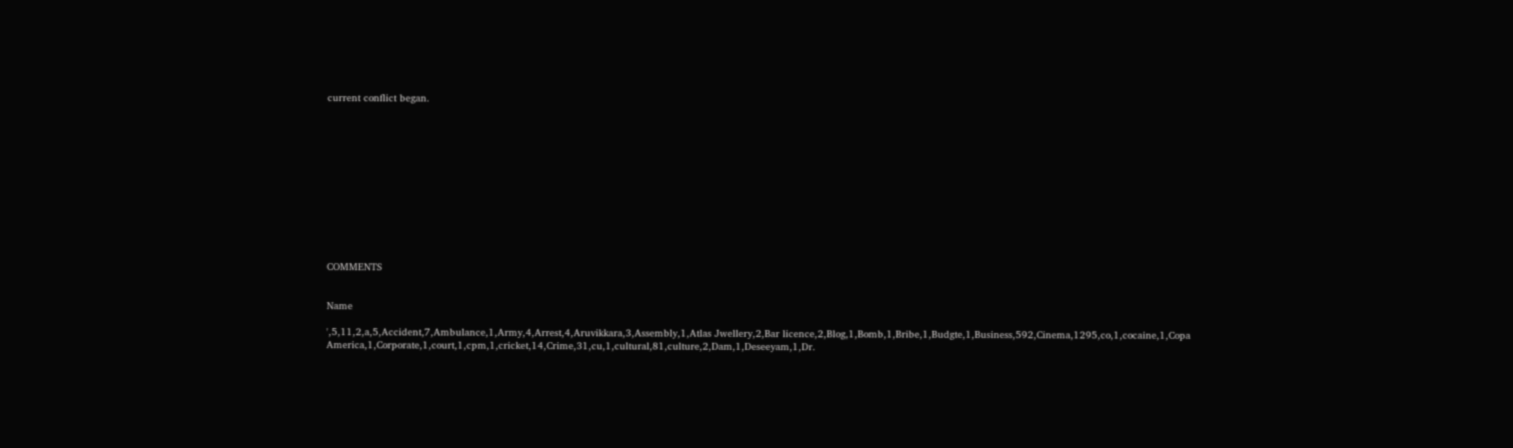current conflict began.












COMMENTS


Name

',5,11,2,a,5,Accident,7,Ambulance,1,Army,4,Arrest,4,Aruvikkara,3,Assembly,1,Atlas Jwellery,2,Bar licence,2,Blog,1,Bomb,1,Bribe,1,Budgte,1,Business,592,Cinema,1295,co,1,cocaine,1,Copa America,1,Corporate,1,court,1,cpm,1,cricket,14,Crime,31,cu,1,cultural,81,culture,2,Dam,1,Deseeyam,1,Dr.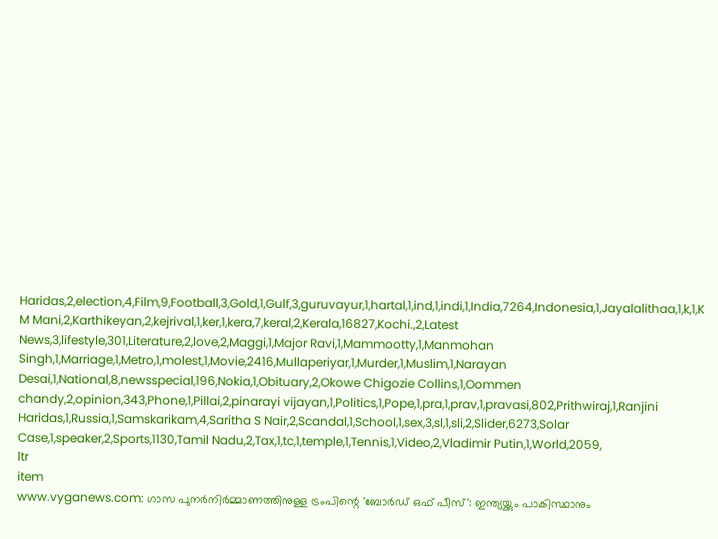Haridas,2,election,4,Film,9,Football,3,Gold,1,Gulf,3,guruvayur,1,hartal,1,ind,1,indi,1,India,7264,Indonesia,1,Jayalalithaa,1,k,1,K M Mani,2,Karthikeyan,2,kejrival,1,ker,1,kera,7,keral,2,Kerala,16827,Kochi.,2,Latest News,3,lifestyle,301,Literature,2,love,2,Maggi,1,Major Ravi,1,Mammootty,1,Manmohan Singh,1,Marriage,1,Metro,1,molest,1,Movie,2416,Mullaperiyar,1,Murder,1,Muslim,1,Narayan Desai,1,National,8,newsspecial,196,Nokia,1,Obituary,2,Okowe Chigozie Collins,1,Oommen chandy,2,opinion,343,Phone,1,Pillai,2,pinarayi vijayan,1,Politics,1,Pope,1,pra,1,prav,1,pravasi,802,Prithwiraj,1,Ranjini Haridas,1,Russia,1,Samskarikam,4,Saritha S Nair,2,Scandal,1,School,1,sex,3,sl,1,sli,2,Slider,6273,Solar Case,1,speaker,2,Sports,1130,Tamil Nadu,2,Tax,1,tc,1,temple,1,Tennis,1,Video,2,Vladimir Putin,1,World,2059,
ltr
item
www.vyganews.com: ഗാസ പുനര്‍നിര്‍മ്മാണത്തിനുള്ള ട്രംപിന്റെ 'ബോര്‍ഡ് ഒഫ് പീസ്': ഇന്ത്യയ്ക്കും പാകിസ്ഥാനും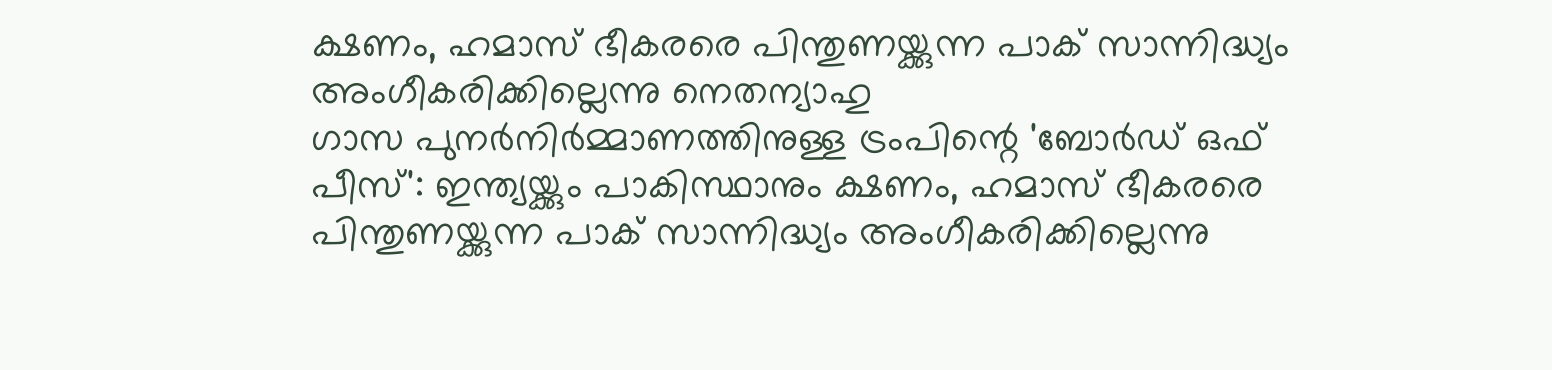ക്ഷണം, ഹമാസ് ഭീകരരെ പിന്തുണയ്ക്കുന്ന പാക് സാന്നിദ്ധ്യം അംഗീകരിക്കില്ലെന്നു നെതന്യാഹു
ഗാസ പുനര്‍നിര്‍മ്മാണത്തിനുള്ള ട്രംപിന്റെ 'ബോര്‍ഡ് ഒഫ് പീസ്': ഇന്ത്യയ്ക്കും പാകിസ്ഥാനും ക്ഷണം, ഹമാസ് ഭീകരരെ പിന്തുണയ്ക്കുന്ന പാക് സാന്നിദ്ധ്യം അംഗീകരിക്കില്ലെന്നു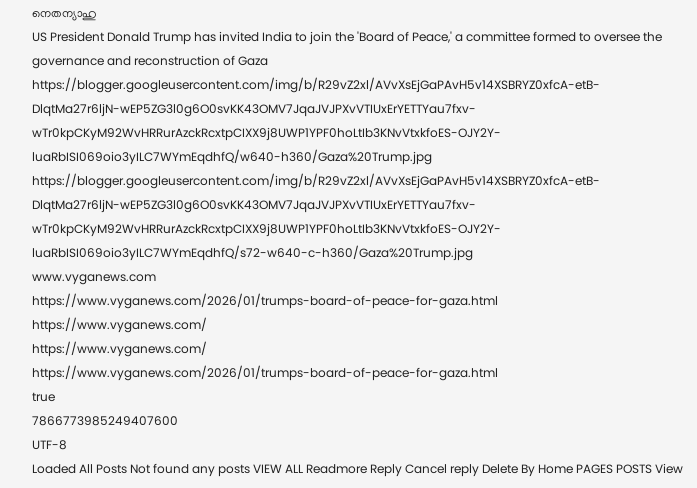നെതന്യാഹു
US President Donald Trump has invited India to join the 'Board of Peace,' a committee formed to oversee the governance and reconstruction of Gaza
https://blogger.googleusercontent.com/img/b/R29vZ2xl/AVvXsEjGaPAvH5v14XSBRYZ0xfcA-etB-DlqtMa27r6ljN-wEP5ZG3l0g6O0svKK43OMV7JqaJVJPXvVTIUxErYETTYau7fxv-wTr0kpCKyM92WvHRRurAzckRcxtpCIXX9j8UWP1YPF0hoLtIb3KNvVtxkfoES-OJY2Y-luaRbISI069oio3yILC7WYmEqdhfQ/w640-h360/Gaza%20Trump.jpg
https://blogger.googleusercontent.com/img/b/R29vZ2xl/AVvXsEjGaPAvH5v14XSBRYZ0xfcA-etB-DlqtMa27r6ljN-wEP5ZG3l0g6O0svKK43OMV7JqaJVJPXvVTIUxErYETTYau7fxv-wTr0kpCKyM92WvHRRurAzckRcxtpCIXX9j8UWP1YPF0hoLtIb3KNvVtxkfoES-OJY2Y-luaRbISI069oio3yILC7WYmEqdhfQ/s72-w640-c-h360/Gaza%20Trump.jpg
www.vyganews.com
https://www.vyganews.com/2026/01/trumps-board-of-peace-for-gaza.html
https://www.vyganews.com/
https://www.vyganews.com/
https://www.vyganews.com/2026/01/trumps-board-of-peace-for-gaza.html
true
7866773985249407600
UTF-8
Loaded All Posts Not found any posts VIEW ALL Readmore Reply Cancel reply Delete By Home PAGES POSTS View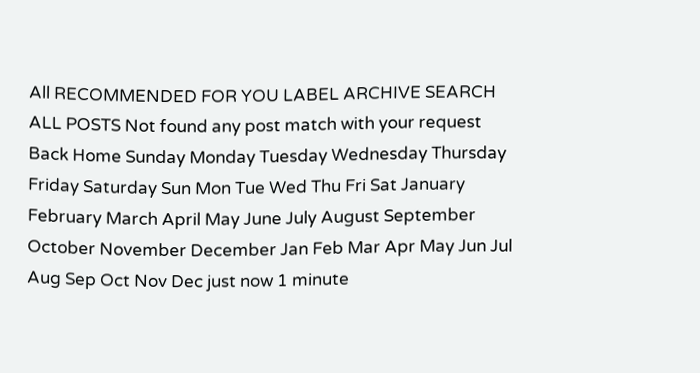All RECOMMENDED FOR YOU LABEL ARCHIVE SEARCH ALL POSTS Not found any post match with your request Back Home Sunday Monday Tuesday Wednesday Thursday Friday Saturday Sun Mon Tue Wed Thu Fri Sat January February March April May June July August September October November December Jan Feb Mar Apr May Jun Jul Aug Sep Oct Nov Dec just now 1 minute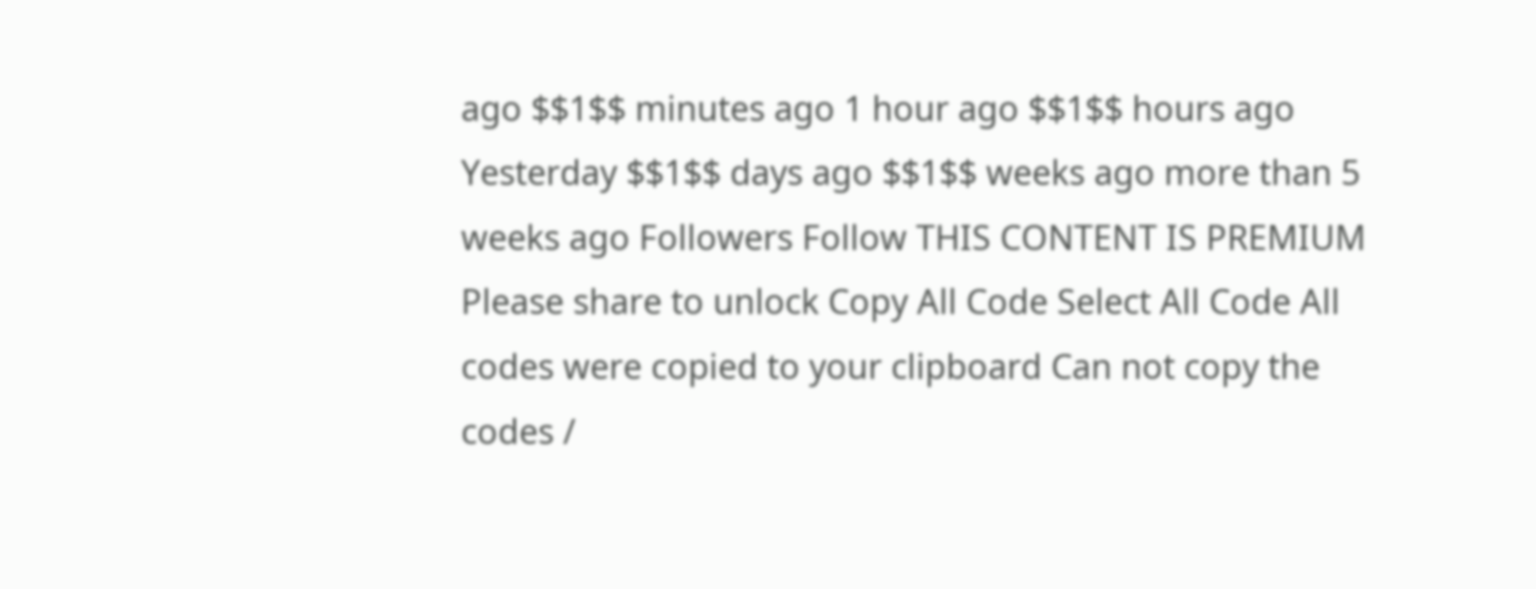ago $$1$$ minutes ago 1 hour ago $$1$$ hours ago Yesterday $$1$$ days ago $$1$$ weeks ago more than 5 weeks ago Followers Follow THIS CONTENT IS PREMIUM Please share to unlock Copy All Code Select All Code All codes were copied to your clipboard Can not copy the codes /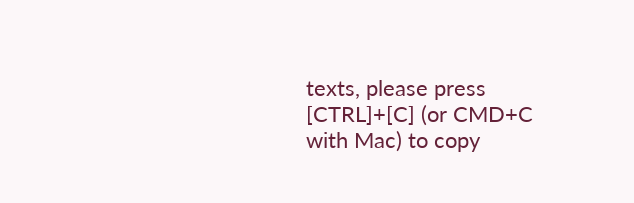texts, please press [CTRL]+[C] (or CMD+C with Mac) to copy